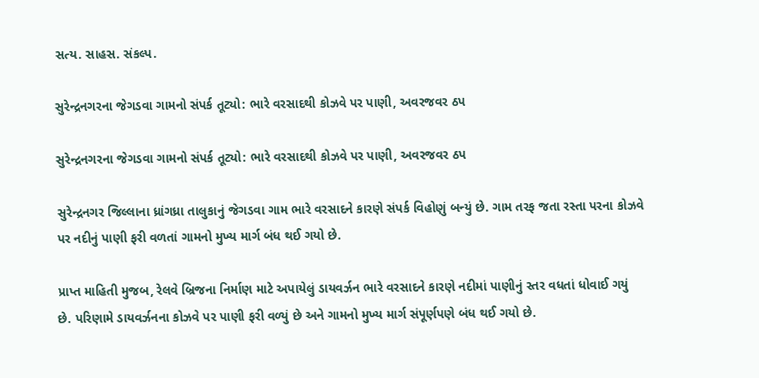સત્ય. સાહસ. સંકલ્પ.

સુરેન્દ્રનગરના જેગડવા ગામનો સંપર્ક તૂટ્યો: ભારે વરસાદથી કોઝવે પર પાણી, અવરજવર ઠપ

સુરેન્દ્રનગરના જેગડવા ગામનો સંપર્ક તૂટ્યો: ભારે વરસાદથી કોઝવે પર પાણી, અવરજવર ઠપ

સુરેન્દ્રનગર જિલ્લાના ધ્રાંગધ્રા તાલુકાનું જેગડવા ગામ ભારે વરસાદને કારણે સંપર્ક વિહોણું બન્યું છે. ગામ તરફ જતા રસ્તા પરના કોઝવે પર નદીનું પાણી ફરી વળતાં ગામનો મુખ્ય માર્ગ બંધ થઈ ગયો છે.

પ્રાપ્ત માહિતી મુજબ, રેલવે બ્રિજના નિર્માણ માટે અપાયેલું ડાયવર્ઝન ભારે વરસાદને કારણે નદીમાં પાણીનું સ્તર વધતાં ધોવાઈ ગયું છે. પરિણામે ડાયવર્ઝનના કોઝવે પર પાણી ફરી વળ્યું છે અને ગામનો મુખ્ય માર્ગ સંપૂર્ણપણે બંધ થઈ ગયો છે.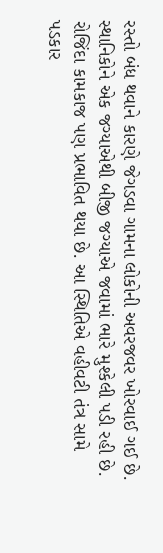રસ્તો બંધ થવાને કારણે જેગડવા ગામના લોકોની અવરજવર ખોરવાઈ ગઈ છે. સ્થાનિકોને એક જગ્યાએથી બીજી જગ્યાએ જવામાં ભારે મુશ્કેલી પડી રહી છે. રોજિંદા કામકાજ પણ પ્રભાવિત થયા છે. આ સ્થિતિએ વહીવટી તંત્ર સામે પડકાર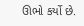ઊભો કર્યો છે.